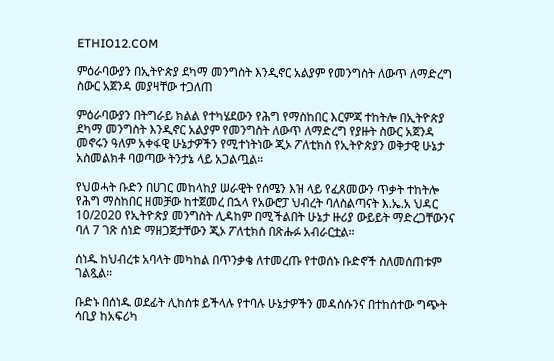ETHIO12.COM

ምዕራባውያን በኢትዮጵያ ደካማ መንግስት እንዲኖር አልያም የመንግስት ለውጥ ለማድረግ ስውር አጀንዳ መያዛቸው ተጋለጠ

ምዕራባውያን በትግራይ ክልል የተካሄደውን የሕግ የማስከበር እርምጃ ተከትሎ በኢትዮጵያ ደካማ መንግስት እንዲኖር አልያም የመንግስት ለውጥ ለማድረግ የያዙት ስውር አጀንዳ መኖሩን ዓለም አቀፋዊ ሁኔታዎችን የሚተነትነው ጂኦ ፖለቲክስ የኢትዮጵያን ወቅታዊ ሁኔታ አስመልክቶ ባወጣው ትንታኔ ላይ አጋልጧል።

የህወሓት ቡድን በሀገር መከላከያ ሠራዊት የሰሜን እዝ ላይ የፈጸመውን ጥቃት ተከትሎ የሕግ ማስከበር ዘመቻው ከተጀመረ በኋላ የአውሮፓ ህብረት ባለስልጣናት እ.ኤ.አ ህዳር 10/2020 የኢትዮጵያ መንግስት ሊዳከም በሚችልበት ሁኔታ ዙሪያ ውይይት ማድረጋቸውንና ባለ 7 ገጽ ሰነድ ማዘጋጀታቸውን ጂኦ ፖለቲክስ በጽሑፉ አብራርቷል።

ሰነዱ ከህብረቱ አባላት መካከል በጥንቃቄ ለተመረጡ የተወሰኑ ቡድኖች ስለመሰጠቱም ገልጿል።

ቡድኑ በሰነዱ ወደፊት ሊከሰቱ ይችላሉ የተባሉ ሁኔታዎችን መዳሰሱንና በተከሰተው ግጭት ሳቢያ ከአፍሪካ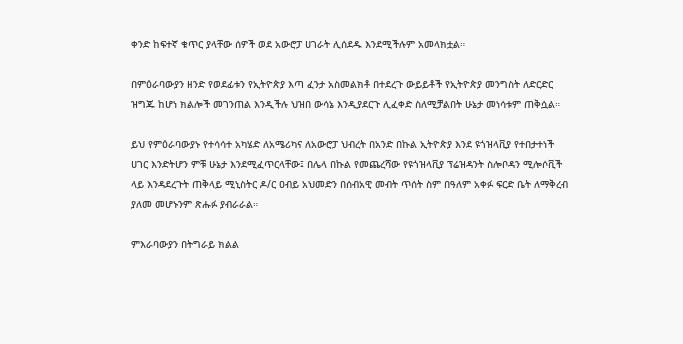ቀንድ ከፍተኛ ቁጥር ያላቸው ሰዎች ወደ አውሮፓ ሀገራት ሊሰደዱ እንደሚችሉም አመላክቷል።

በምዕራባውያን ዘንድ የወደፊቱን የኢትዮጵያ እጣ ፈንታ አስመልክቶ በተደረጉ ውይይቶች የኢትዮጵያ መንግስት ለድርድር ዝግጁ ከሆነ ክልሎች መገንጠል እንዲችሉ ህዝበ ውሳኔ እንዲያደርጉ ሊፈቀድ ስለሚቻልበት ሁኔታ መነሳቱም ጠቅሷል።

ይህ የምዕራባውያኑ የተሳሳተ አካሄድ ለአሜሪካና ለአውሮፓ ህብረት በአንድ በኩል ኢትዮጵያ እንደ ዩጎዝላቪያ የተበታተነች ሀገር እንድትሆን ምቹ ሁኔታ እንደሚፈጥርላቸው፤ በሌላ በኩል የመጨረሻው የዩጎዝላቪያ ፕሬዝዳንት ስሎቦዳን ሚሎሶቪች ላይ እንዳደረጉት ጠቅላይ ሚኒስትር ዶ/ር ዐብይ አህመድን በሰብአዊ መብት ጥሰት ስም በዓለም አቀፉ ፍርድ ቤት ለማቅረብ ያለመ መሆኑንም ጽሑፉ ያብራራል።

ምእራባውያን በትግራይ ክልል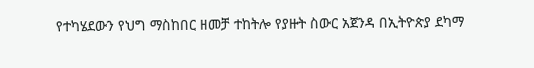የተካሄደውን የህግ ማስከበር ዘመቻ ተከትሎ የያዙት ስውር አጀንዳ በኢትዮጵያ ደካማ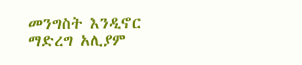መንግስት እንዲኖር ማድረግ አሊያም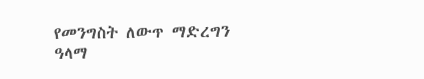የመንግስት ለውጥ ማድረግን ዓላማ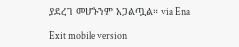ያደረገ መሆኑንም አጋልጧል። via Ena

Exit mobile version